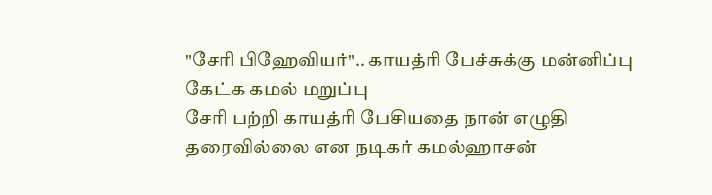"சேரி பிஹேவியர்".. காயத்ரி பேச்சுக்கு மன்னிப்பு கேட்க கமல் மறுப்பு
சேரி பற்றி காயத்ரி பேசியதை நான் எழுதி தரைவில்லை என நடிகர் கமல்ஹாசன்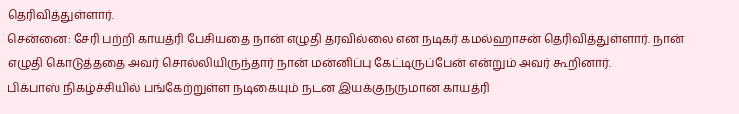தெரிவித்துள்ளார்.
சென்னை: சேரி பற்றி காயத்ரி பேசியதை நான் எழுதி தரவில்லை என நடிகர் கமல்ஹாசன் தெரிவித்துள்ளார். நான் எழுதி கொடுத்ததை அவர் சொல்லியிருந்தார் நான் மன்னிப்பு கேட்டிருப்பேன் என்றும் அவர் கூறினார்.
பிக்பாஸ் நிகழ்ச்சியில் பங்கேற்றுள்ள நடிகையும் நடன இயக்குநருமான காயத்ரி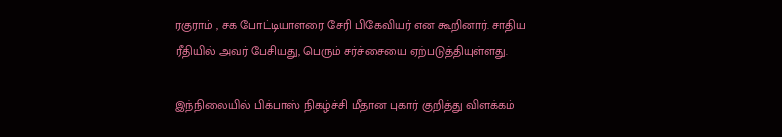ரகுராம் , சக போட்டியாளரை சேரி பிகேவியர் என கூறினார். சாதிய ரீதியில் அவர் பேசியது, பெரும் சர்ச்சையை ஏற்படுத்தியுள்ளது.

இந்நிலையில் பிக்பாஸ் நிகழ்ச்சி மீதான புகார் குறித்து விளக்கம்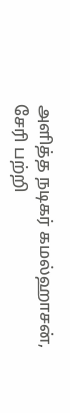அளித்த நடிகர் கமல்ஹாசன், சேரி பற்றி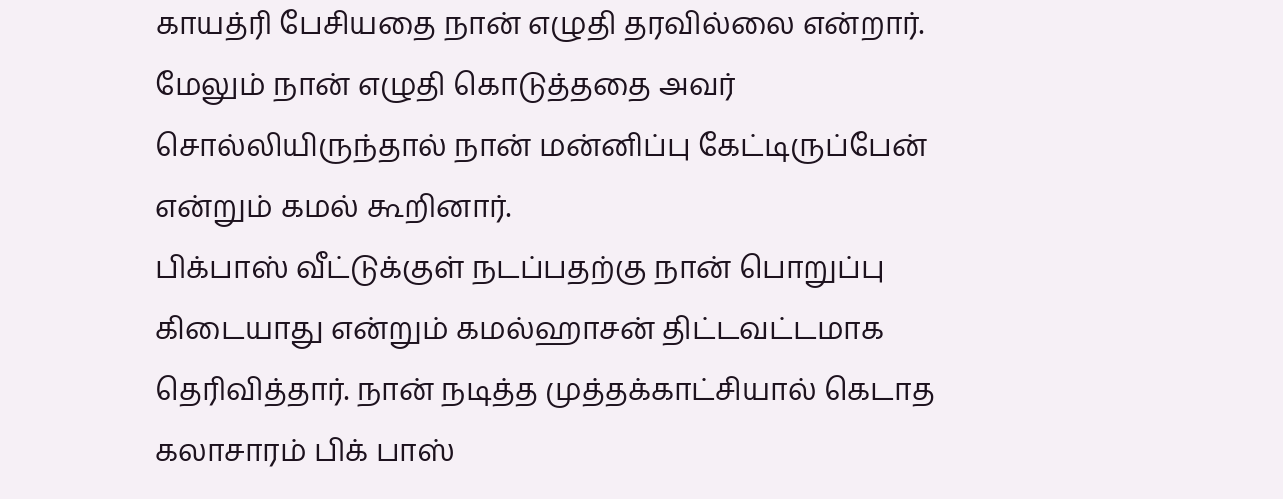காயத்ரி பேசியதை நான் எழுதி தரவில்லை என்றார். மேலும் நான் எழுதி கொடுத்ததை அவர் சொல்லியிருந்தால் நான் மன்னிப்பு கேட்டிருப்பேன் என்றும் கமல் கூறினார்.
பிக்பாஸ் வீட்டுக்குள் நடப்பதற்கு நான் பொறுப்பு கிடையாது என்றும் கமல்ஹாசன் திட்டவட்டமாக தெரிவித்தார். நான் நடித்த முத்தக்காட்சியால் கெடாத கலாசாரம் பிக் பாஸ்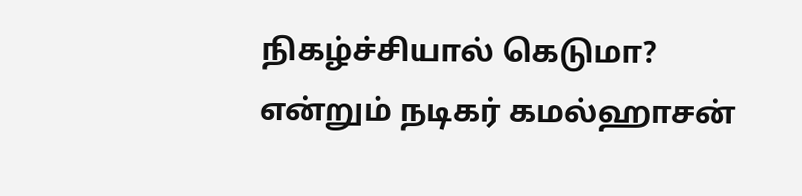நிகழ்ச்சியால் கெடுமா? என்றும் நடிகர் கமல்ஹாசன்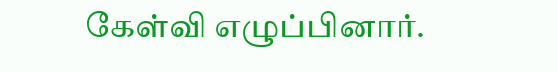கேள்வி எழுப்பினார்.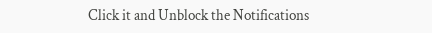Click it and Unblock the Notifications